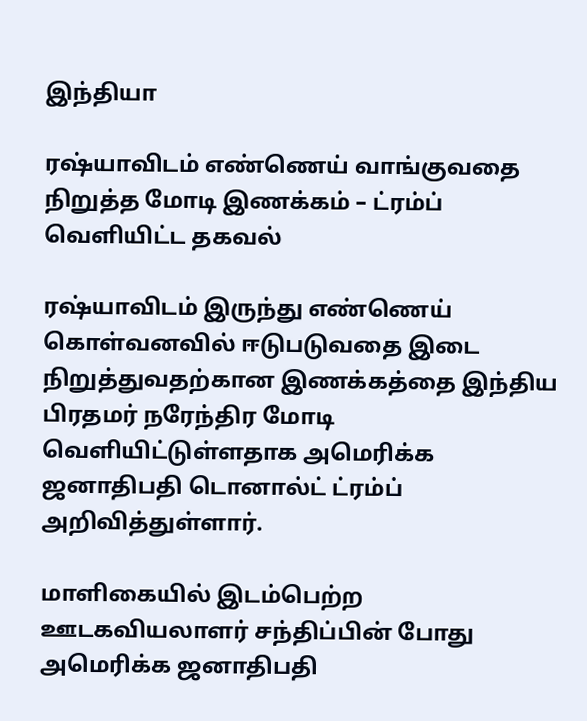இந்தியா

ரஷ்யாவிடம் எண்ணெய் வாங்குவதை நிறுத்த மோடி இணக்கம் – ட்ரம்ப் வெளியிட்ட தகவல்

ரஷ்யாவிடம் இருந்து எண்ணெய் கொள்வனவில் ஈடுபடுவதை இடை நிறுத்துவதற்கான இணக்கத்தை இந்திய பிரதமர் நரேந்திர மோடி வௌியிட்டுள்ளதாக அமெரிக்க ஜனாதிபதி டொனால்ட் ட்ரம்ப் அறிவித்துள்ளார்.

மாளிகையில் இடம்பெற்ற ஊடகவியலாளர் சந்திப்பின் போது அமெரிக்க ஜனாதிபதி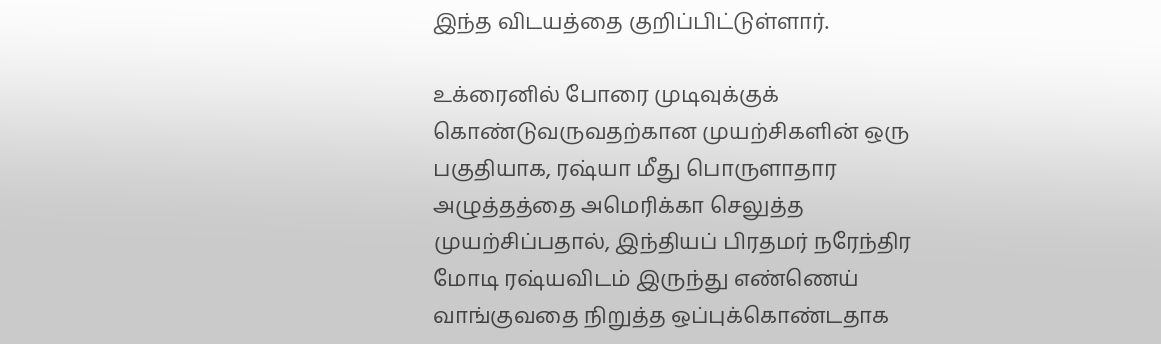இந்த விடயத்தை குறிப்பிட்டுள்ளார்.

உக்ரைனில் போரை முடிவுக்குக் கொண்டுவருவதற்கான முயற்சிகளின் ஒரு பகுதியாக, ரஷ்யா மீது பொருளாதார அழுத்தத்தை அமெரிக்கா செலுத்த முயற்சிப்பதால், இந்தியப் பிரதமர் நரேந்திர மோடி ரஷ்யவிடம் இருந்து எண்ணெய் வாங்குவதை நிறுத்த ஒப்புக்கொண்டதாக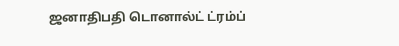ஜனாதிபதி டொனால்ட் ட்ரம்ப்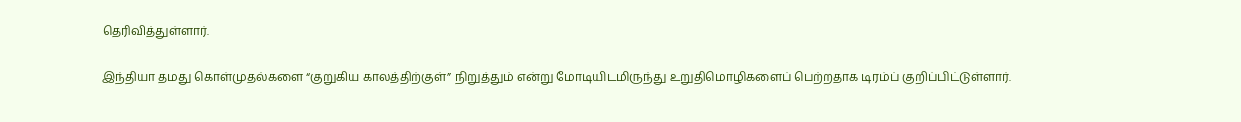தெரிவித்துள்ளார்.

இந்தியா தமது கொள்முதல்களை “குறுகிய காலத்திற்குள்” நிறுத்தும் என்று மோடியிடமிருந்து உறுதிமொழிகளைப் பெற்றதாக டிரம்ப் குறிப்பிட்டுள்ளார்.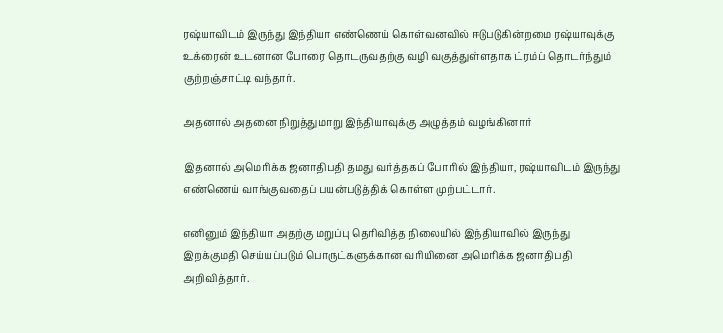ரஷ்யாவிடம் இருந்து இந்தியா எண்ணெய் கொள்வனவில் ஈடுபடுகின்றமை ரஷ்யாவுக்கு உக்ரைன் உடனான போரை தொடருவதற்கு வழி வகுத்துள்ளதாக ட்ரம்ப் தொடர்ந்தும் குற்றஞ்சாட்டி வந்தார்.

அதனால் அதனை நிறுத்துமாறு இந்தியாவுக்கு அழுத்தம் வழங்கினார்

இதனால் அமெரிக்க ஜனாதிபதி தமது வர்த்தகப் போரில் இந்தியா, ரஷ்யாவிடம் இருந்து எண்ணெய் வாங்குவதைப் பயன்படுத்திக் கொள்ள முற்பட்டார்.

எனினும் இந்தியா அதற்கு மறுப்பு தெரிவித்த நிலையில் இந்தியாவில் இருந்து இறக்குமதி செய்யப்படும் பொருட்களுக்கான வரியினை அமெரிக்க ஜனாதிபதி அறிவித்தார்.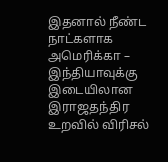இதனால் நீண்ட நாட்களாக அமெரிக்கா – இந்தியாவுக்கு இடையிலான இராஜதந்திர உறவில் விரிசல்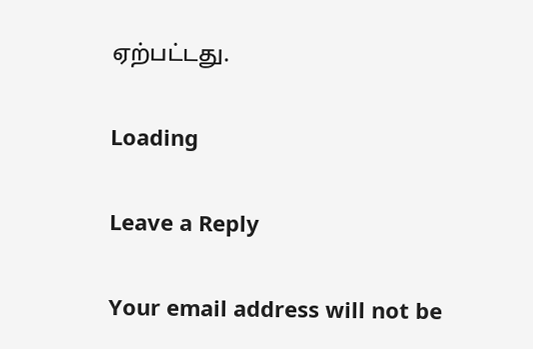ஏற்பட்டது.

Loading

Leave a Reply

Your email address will not be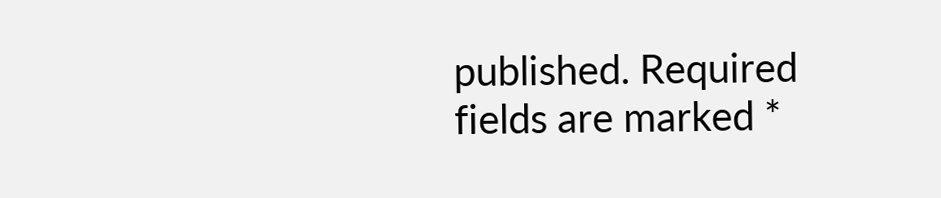published. Required fields are marked *